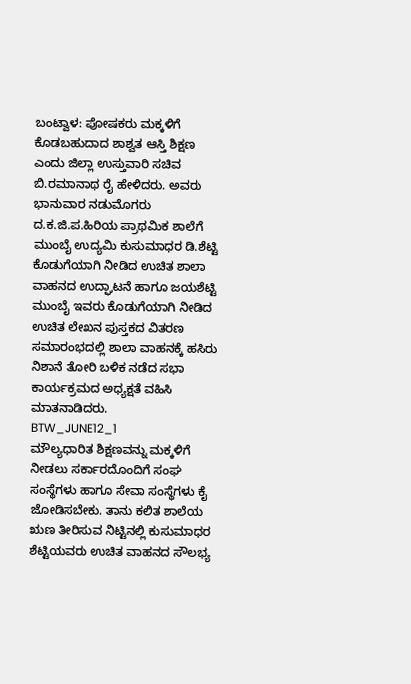ಬಂಟ್ವಾಳ: ಪೋಷಕರು ಮಕ್ಕಳಿಗೆ ಕೊಡಬಹುದಾದ ಶಾಶ್ವತ ಆಸ್ತಿ ಶಿಕ್ಷಣ ಎಂದು ಜಿಲ್ಲಾ ಉಸ್ತುವಾರಿ ಸಚಿವ ಬಿ.ರಮಾನಾಥ ರೈ ಹೇಳಿದರು. ಅವರು ಭಾನುವಾರ ನಡುಮೊಗರು ದ.ಕ.ಜಿ.ಪ.ಹಿರಿಯ ಪ್ರಾಥಮಿಕ ಶಾಲೆಗೆ ಮುಂಬೈ ಉದ್ಯಮಿ ಕುಸುಮಾಧರ ಡಿ.ಶೆಟ್ಟಿ ಕೊಡುಗೆಯಾಗಿ ನೀಡಿದ ಉಚಿತ ಶಾಲಾ ವಾಹನದ ಉದ್ಘಾಟನೆ ಹಾಗೂ ಜಯಶೆಟ್ಟಿ ಮುಂಬೈ ಇವರು ಕೊಡುಗೆಯಾಗಿ ನೀಡಿದ ಉಚಿತ ಲೇಖನ ಪುಸ್ತಕದ ವಿತರಣ ಸಮಾರಂಭದಲ್ಲಿ ಶಾಲಾ ವಾಹನಕ್ಕೆ ಹಸಿರು ನಿಶಾನೆ ತೋರಿ ಬಳಿಕ ನಡೆದ ಸಭಾ ಕಾರ್ಯಕ್ರಮದ ಅಧ್ಯಕ್ಷತೆ ವಹಿಸಿ ಮಾತನಾಡಿದರು.
BTW_JUNE12_1
ಮೌಲ್ಯಧಾರಿತ ಶಿಕ್ಷಣವನ್ನು ಮಕ್ಕಳಿಗೆ ನೀಡಲು ಸರ್ಕಾರದೊಂದಿಗೆ ಸಂಘ ಸಂಸ್ಥೆಗಳು ಹಾಗೂ ಸೇವಾ ಸಂಸ್ಥೆಗಳು ಕೈ ಜೋಡಿಸಬೇಕು. ತಾನು ಕಲಿತ ಶಾಲೆಯ ಋಣ ತೀರಿಸುವ ನಿಟ್ಟಿನಲ್ಲಿ ಕುಸುಮಾಧರ ಶೆಟ್ಟಿಯವರು ಉಚಿತ ವಾಹನದ ಸೌಲಭ್ಯ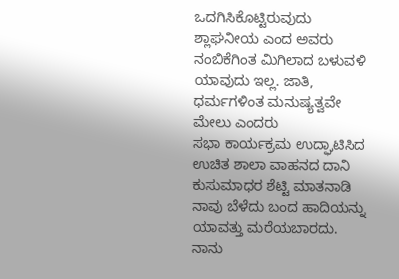ಒದಗಿಸಿಕೊಟ್ಟಿರುವುದು ಶ್ಲಾಘನೀಯ ಎಂದ ಅವರು ನಂಬಿಕೆಗಿಂತ ಮಿಗಿಲಾದ ಬಳುವಳಿ ಯಾವುದು ಇಲ್ಲ. ಜಾತಿ, ಧರ್ಮಗಳಿಂತ ಮನುಷ್ಯತ್ವವೇ ಮೇಲು ಎಂದರು
ಸಭಾ ಕಾರ್ಯಕ್ರಮ ಉದ್ಘಾಟಿಸಿದ ಉಚಿತ ಶಾಲಾ ವಾಹನದ ದಾನಿ ಕುಸುಮಾಧರ ಶೆಟ್ಟಿ ಮಾತನಾಡಿ ನಾವು ಬೆಳೆದು ಬಂದ ಹಾದಿಯನ್ನು ಯಾವತ್ತು ಮರೆಯಬಾರದು. ನಾನು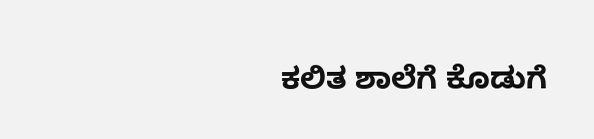ಕಲಿತ ಶಾಲೆಗೆ ಕೊಡುಗೆ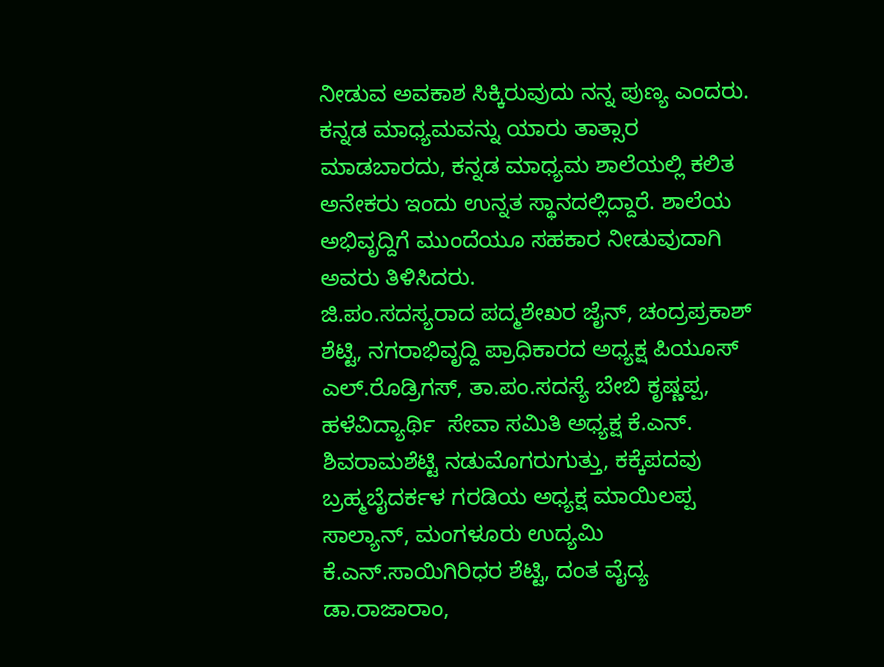ನೀಡುವ ಅವಕಾಶ ಸಿಕ್ಕಿರುವುದು ನನ್ನ ಪುಣ್ಯ ಎಂದರು. ಕನ್ನಡ ಮಾಧ್ಯಮವನ್ನು ಯಾರು ತಾತ್ಸಾರ ಮಾಡಬಾರದು, ಕನ್ನಡ ಮಾಧ್ಯಮ ಶಾಲೆಯಲ್ಲಿ ಕಲಿತ ಅನೇಕರು ಇಂದು ಉನ್ನತ ಸ್ಥಾನದಲ್ಲಿದ್ದಾರೆ. ಶಾಲೆಯ ಅಭಿವೃದ್ದಿಗೆ ಮುಂದೆಯೂ ಸಹಕಾರ ನೀಡುವುದಾಗಿ ಅವರು ತಿಳಿಸಿದರು.
ಜಿ.ಪಂ.ಸದಸ್ಯರಾದ ಪದ್ಮಶೇಖರ ಜೈನ್, ಚಂದ್ರಪ್ರಕಾಶ್ ಶೆಟ್ಟಿ, ನಗರಾಭಿವೃದ್ದಿ ಪ್ರಾಧಿಕಾರದ ಅಧ್ಯಕ್ಷ ಪಿಯೂಸ್ ಎಲ್.ರೊಡ್ರಿಗಸ್, ತಾ.ಪಂ.ಸದಸ್ಯೆ ಬೇಬಿ ಕೃಷ್ಣಪ್ಪ, ಹಳೆವಿದ್ಯಾರ್ಥಿ  ಸೇವಾ ಸಮಿತಿ ಅಧ್ಯಕ್ಷ ಕೆ.ಎನ್. ಶಿವರಾಮಶೆಟ್ಟಿ ನಡುಮೊಗರುಗುತ್ತು, ಕಕ್ಕೆಪದವು ಬ್ರಹ್ಮಬೈದರ್ಕಳ ಗರಡಿಯ ಅಧ್ಯಕ್ಷ ಮಾಯಿಲಪ್ಪ ಸಾಲ್ಯಾನ್, ಮಂಗಳೂರು ಉದ್ಯಮಿ ಕೆ.ಎನ್.ಸಾಯಿಗಿರಿಧರ ಶೆಟ್ಟಿ, ದಂತ ವೈದ್ಯ ಡಾ.ರಾಜಾರಾಂ,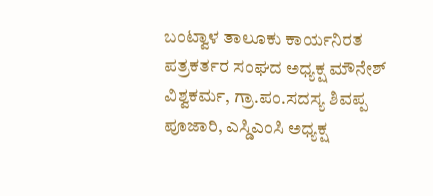ಬಂಟ್ವಾಳ ತಾಲೂಕು ಕಾರ್ಯನಿರತ ಪತ್ರಕರ್ತರ ಸಂಘದ ಅಧ್ಯಕ್ಷ ಮೌನೇಶ್ ವಿಶ್ವಕರ್ಮ, ಗ್ರಾ.ಪಂ.ಸದಸ್ಯ ಶಿವಪ್ಪ ಪೂಜಾರಿ, ಎಸ್ಡಿಎಂಸಿ ಅಧ್ಯಕ್ಷ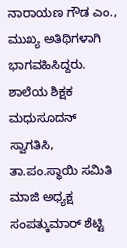ನಾರಾಯಣ ಗೌಡ ಎಂ., ಮುಖ್ಯ ಅತಿಥಿಗಳಾಗಿ ಭಾಗವಹಿಸಿದ್ದರು.
ಶಾಲೆಯ ಶಿಕ್ಷಕ ಮಧುಸೂದನ್ ಸ್ವಾಗತಿಸಿ, ತಾ.ಪಂ.ಸ್ಥಾಯಿ ಸಮಿತಿ ಮಾಜಿ ಅಧ್ಯಕ್ಷ ಸಂಪತ್ಕುಮಾರ್ ಶೆಟ್ಟಿ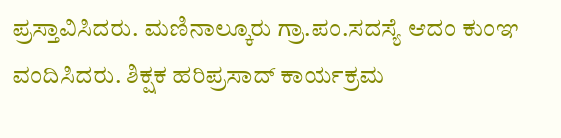ಪ್ರಸ್ತಾವಿಸಿದರು. ಮಣಿನಾಲ್ಕೂರು ಗ್ರಾ.ಪಂ.ಸದಸ್ಯೆ ಆದಂ ಕುಂಞ ವಂದಿಸಿದರು. ಶಿಕ್ಷಕ ಹರಿಪ್ರಸಾದ್ ಕಾರ್ಯಕ್ರಮ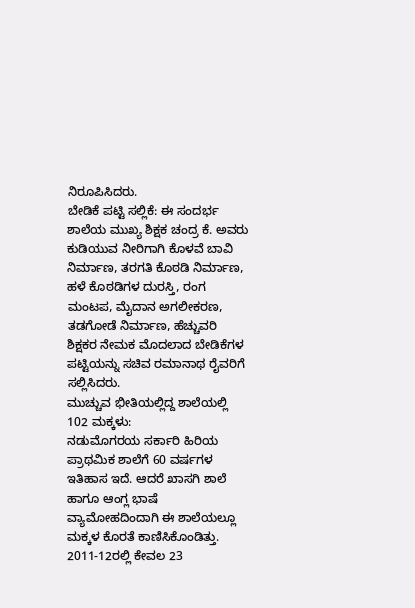ನಿರೂಪಿಸಿದರು.
ಬೇಡಿಕೆ ಪಟ್ಟಿ ಸಲ್ಲಿಕೆ: ಈ ಸಂದರ್ಭ ಶಾಲೆಯ ಮುಖ್ಯ ಶಿಕ್ಷಕ ಚಂದ್ರ ಕೆ. ಅವರು ಕುಡಿಯುವ ನೀರಿಗಾಗಿ ಕೊಳವೆ ಬಾವಿ ನಿರ್ಮಾಣ, ತರಗತಿ ಕೊಠಡಿ ನಿರ್ಮಾಣ, ಹಳೆ ಕೊಠಡಿಗಳ ದುರಸ್ತಿ, ರಂಗ ಮಂಟಪ, ಮೈದಾನ ಅಗಲೀಕರಣ, ತಡಗೋಡೆ ನಿರ್ಮಾಣ, ಹೆಚ್ಚುವರಿ ಶಿಕ್ಷಕರ ನೇಮಕ ಮೊದಲಾದ ಬೇಡಿಕೆಗಳ ಪಟ್ಟಿಯನ್ನು ಸಚಿವ ರಮಾನಾಥ ರೈವರಿಗೆ ಸಲ್ಲಿಸಿದರು.
ಮುಚ್ಚುವ ಭೀತಿಯಲ್ಲಿದ್ದ ಶಾಲೆಯಲ್ಲಿ 102 ಮಕ್ಕಳು:
ನಡುಮೊಗರಯ ಸರ್ಕಾರಿ ಹಿರಿಯ ಪ್ರಾಥಮಿಕ ಶಾಲೆಗೆ 60 ವರ್ಷಗಳ ಇತಿಹಾಸ ಇದೆ. ಆದರೆ ಖಾಸಗಿ ಶಾಲೆ ಹಾಗೂ ಆಂಗ್ಲ ಭಾಷೆ ವ್ಯಾಮೋಹದಿಂದಾಗಿ ಈ ಶಾಲೆಯಲ್ಲೂ ಮಕ್ಕಳ ಕೊರತೆ ಕಾಣಿಸಿಕೊಂಡಿತ್ತು. 2011-12ರಲ್ಲಿ ಕೇವಲ 23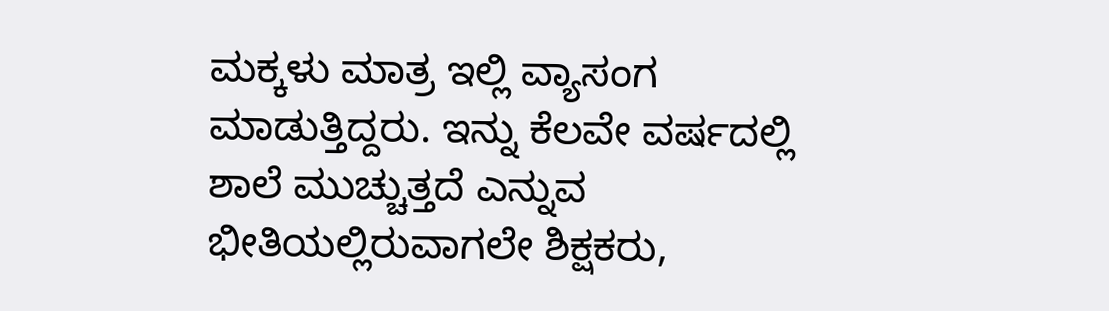ಮಕ್ಕಳು ಮಾತ್ರ ಇಲ್ಲಿ ವ್ಯಾಸಂಗ ಮಾಡುತ್ತಿದ್ದರು. ಇನ್ನು ಕೆಲವೇ ವರ್ಷದಲ್ಲಿ ಶಾಲೆ ಮುಚ್ಚುತ್ತದೆ ಎನ್ನುವ ಭೀತಿಯಲ್ಲಿರುವಾಗಲೇ ಶಿಕ್ಷಕರು,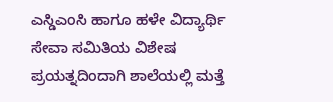ಎಸ್ಡಿಎಂಸಿ ಹಾಗೂ ಹಳೇ ವಿದ್ಯಾರ್ಥಿ  ಸೇವಾ ಸಮಿತಿಯ ವಿಶೇಷ ಪ್ರಯತ್ನದಿಂದಾಗಿ ಶಾಲೆಯಲ್ಲಿ ಮತ್ತೆ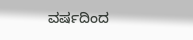ವರ್ಷದಿಂದ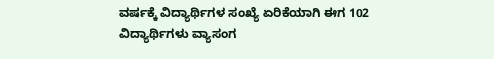ವರ್ಷಕ್ಕೆ ವಿದ್ಯಾರ್ಥಿಗಳ ಸಂಖ್ಯೆ ಏರಿಕೆಯಾಗಿ ಈಗ 102 ವಿದ್ಯಾರ್ಥಿಗಳು ವ್ಯಾಸಂಗ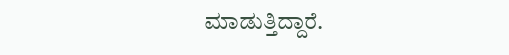ಮಾಡುತ್ತಿದ್ದಾರೆ.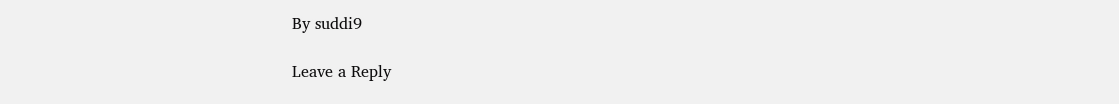By suddi9

Leave a Reply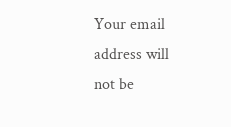Your email address will not be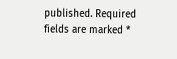published. Required fields are marked *